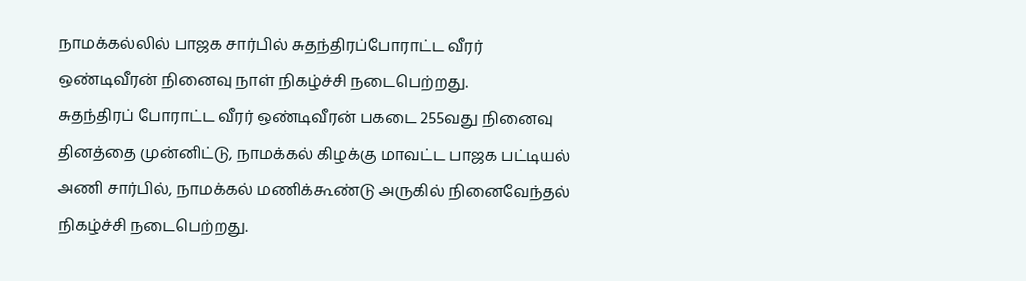நாமக்கல்லில் பாஜக சார்பில் சுதந்திரப்போராட்ட வீரர் ஒண்டிவீரன் நினைவு நாள் நிகழ்ச்சி நடைபெற்றது.
சுதந்திரப் போராட்ட வீரர் ஒண்டிவீரன் பகடை 255வது நினைவு தினத்தை முன்னிட்டு, நாமக்கல் கிழக்கு மாவட்ட பாஜக பட்டியல் அணி சார்பில், நாமக்கல் மணிக்கூண்டு அருகில் நினைவேந்தல் நிகழ்ச்சி நடைபெற்றது.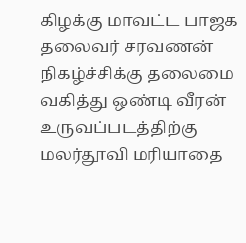கிழக்கு மாவட்ட பாஜக தலைவர் சரவணன் நிகழ்ச்சிக்கு தலைமை வகித்து ஒண்டி வீரன் உருவப்படத்திற்கு மலர்தூவி மரியாதை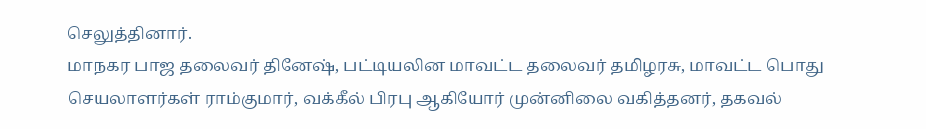செலுத்தினார்.
மாநகர பாஜ தலைவர் தினேஷ், பட்டியலின மாவட்ட தலைவர் தமிழரசு, மாவட்ட பொது செயலாளர்கள் ராம்குமார், வக்கீல் பிரபு ஆகியோர் முன்னிலை வகித்தனர், தகவல்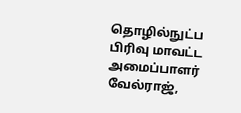தொழில்நுட்ப பிரிவு மாவட்ட அமைப்பாளர் வேல்ராஜ்,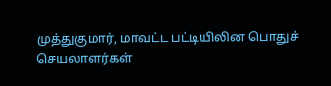முத்துகுமார், மாவட்ட பட்டியிலின பொதுச் செயலாளர்கள்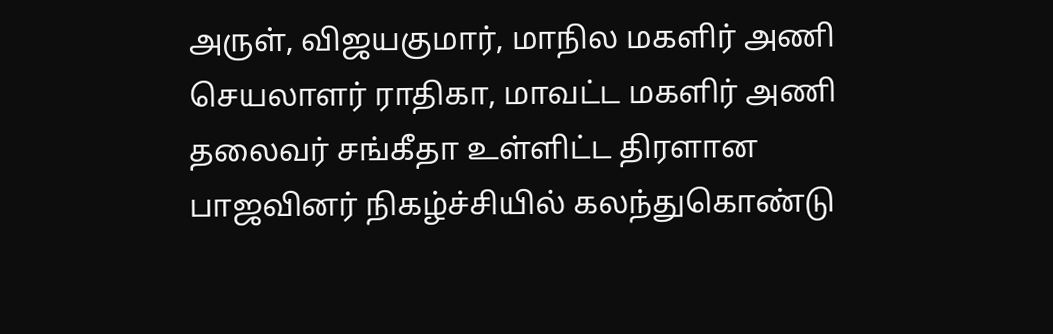அருள், விஜயகுமார், மாநில மகளிர் அணி செயலாளர் ராதிகா, மாவட்ட மகளிர் அணி தலைவர் சங்கீதா உள்ளிட்ட திரளான பாஜவினர் நிகழ்ச்சியில் கலந்துகொண்டு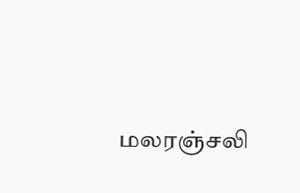மலரஞ்சலி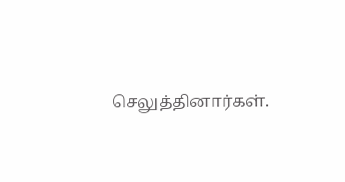செலுத்தினார்கள்.